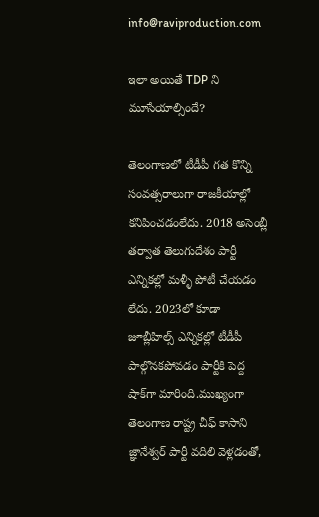info@raviproduction.com

ఇలా అయితే TDP ని మూసేయాల్సిందే?

తెలంగాణలో టీడీపీ గత కొన్ని సంవత్సరాలుగా రాజకీయాల్లో కనిపించడంలేదు. 2018 అసెంబ్లీ తర్వాత తెలుగుదేశం పార్టీ ఎన్నికల్లో మళ్ళీ పోటీ చేయడం లేదు. 2023లో కూడా జూబ్లీహిల్స్ ఎన్నికల్లో టీడీపీ పాల్గొనకపోవడం పార్టీకి పెద్ద షాక్‌గా మారింది.ముఖ్యంగా తెలంగాణ రాష్ట్ర చీఫ్ కాసాని జ్ఞానేశ్వర్ పార్టీ వదిలి వెళ్లడంతో,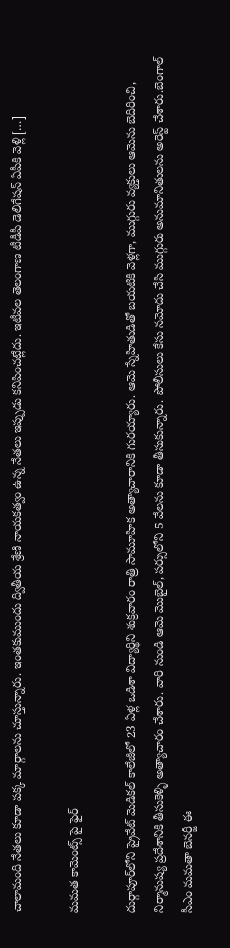చాలామంది నేతలు కూడా పక్క మార్గాలను చూస్తున్నారు. ఇంతకుముందు ద్వితీయ శ్రేణి నాయకత్వం ఉన్న నేతలు ఇప్పుడు కనిపించట్లేదు. ఇటీవల తెలంగాణ టీడీపీ డెలిగేషన్ ఏపీకి వెళ్లి […]

మమత కామెంట్స్ పై ఫైర్

దుర్గాపూర్‌లోని ప్రైవేట్ మెడికల్ కాలేజీలో 23 ఏళ్ల ఒడిశా విద్యార్థిని శుక్రవారం రాత్రి సామూహిక అత్యాచారానికి గురయ్యారు. ఆమె స్నేహితుడితో బయటికి వెళ్లగా, ముగ్గురు వ్యక్తులు ఆమెను బెదిరించి, నిర్మానుష్య ప్రదేశానికి తీసుకెళ్ళి అత్యాచారం చేశారు. వారి నుండి ఆమె మొబైల్, పర్సులోని 5 వేలను కూడా తీసుకున్నారు. పోలీసులు కేసు నమోదు చేసి ముగ్గురు అనుమానితులను అరెస్ట్ చేశారు.బెంగాల్ సీఎం మమతా బెనర్జీ ఈ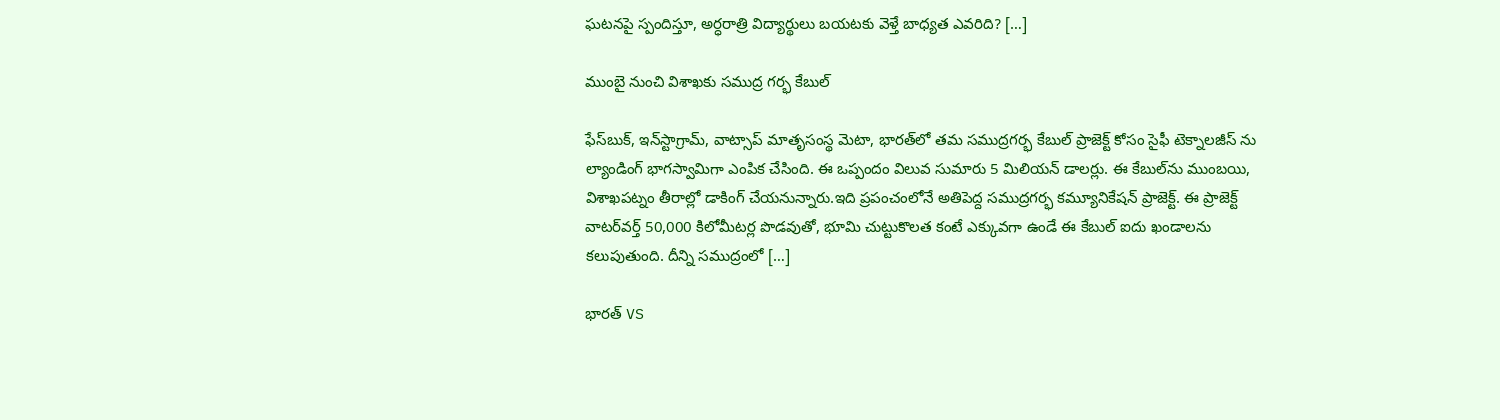ఘటనపై స్పందిస్తూ, అర్ధరాత్రి విద్యార్థులు బయటకు వెళ్తే బాధ్యత ఎవరిది? […]

ముంబై నుంచి విశాఖకు సముద్ర గర్భ కేబుల్

ఫేస్‌బుక్‌, ఇన్‌స్టాగ్రామ్‌, వాట్సాప్‌ మాతృసంస్థ మెటా, భారత్‌లో తమ సముద్రగర్భ కేబుల్‌ ప్రాజెక్ట్‌ కోసం సైఫీ టెక్నాలజీస్ ను ల్యాండింగ్ భాగస్వామిగా ఎంపిక చేసింది. ఈ ఒప్పందం విలువ సుమారు 5 మిలియన్ డాలర్లు. ఈ కేబుల్‌ను ముంబయి, విశాఖపట్నం తీరాల్లో డాకింగ్ చేయనున్నారు.ఇది ప్రపంచంలోనే అతిపెద్ద సముద్రగర్భ కమ్యూనికేషన్ ప్రాజెక్ట్‌. ఈ ప్రాజెక్ట్ వాటర్‌వ‌ర్త్ 50,000 కిలోమీటర్ల పొడవుతో, భూమి చుట్టుకొలత కంటే ఎక్కువగా ఉండే ఈ కేబుల్‌ ఐదు ఖండాలను కలుపుతుంది. దీన్ని సముద్రంలో […]

భారత్‌ VS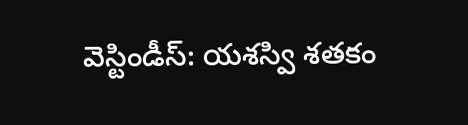వెస్టిండీస్‌: యశస్వి శతకం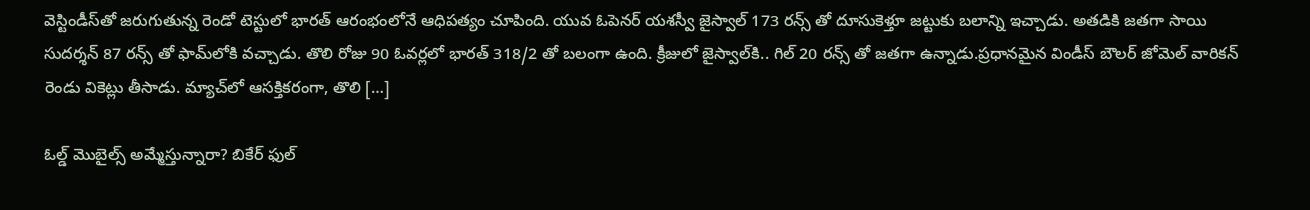వెస్టిండీస్‌తో జరుగుతున్న రెండో టెస్టులో భారత్‌ ఆరంభంలోనే ఆధిపత్యం చూపింది. యువ ఓపెనర్‌ యశస్వీ జైస్వాల్‌ 173 రన్స్ తో దూసుకెళ్తూ జట్టుకు బలాన్ని ఇచ్చాడు. అతడికి జతగా సాయి సుదర్శన్‌ 87 రన్స్ తో ఫామ్‌లోకి వచ్చాడు. తొలి రోజు 90 ఓవర్లలో భారత్‌ 318/2 తో బలంగా ఉంది. క్రీజులో జైస్వాల్‌కి.. గిల్‌ 20 రన్స్ తో జతగా ఉన్నాడు.ప్రధానమైన విండీస్‌ బౌలర్‌ జోమెల్‌ వారికన్‌ రెండు వికెట్లు తీసాడు. మ్యాచ్‌లో ఆసక్తికరంగా, తొలి […]

ఓల్డ్ మొబైల్స్‌ అమ్మేస్తున్నారా? బికేర్ ఫుల్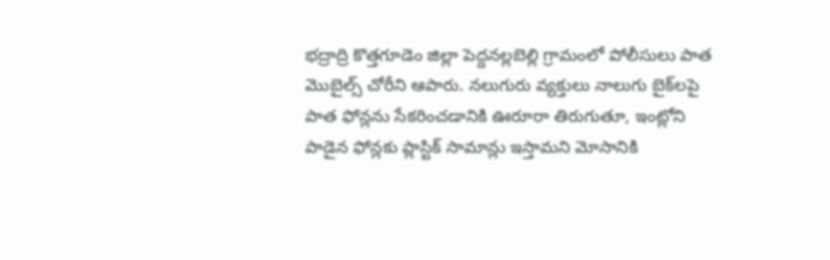భద్రాద్రి కొత్తగూడెం జిల్లా పెద్దనల్లబెల్లి గ్రామంలో పోలీసులు పాత మొబైల్స్ చోరీని ఆపారు. నలుగురు వ్యక్తులు నాలుగు బైక్‌లపై పాత ఫోన్లను సేకరించడానికి ఊరూరా తిరుగుతూ, ఇంట్లోని పాడైన ఫోన్లకు ప్లాస్టిక్‌ సామాన్లు ఇస్తామని మోసానికి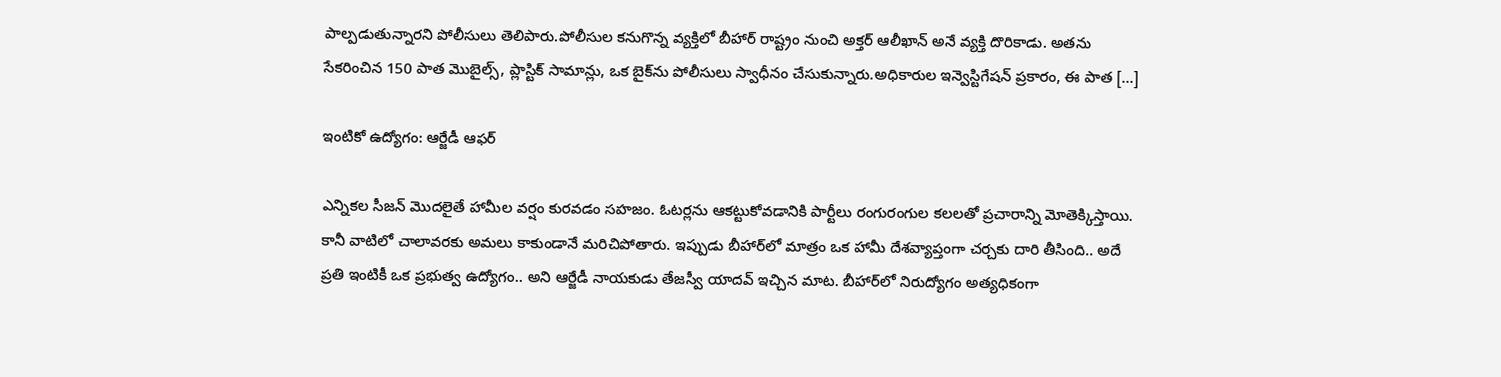పాల్పడుతున్నారని పోలీసులు తెలిపారు.పోలీసుల కనుగొన్న వ్యక్తిలో బీహార్‌ రాష్ట్రం నుంచి అక్తర్‌ ఆలీఖాన్‌ అనే వ్యక్తి దొరికాడు. అతను సేకరించిన 150 పాత మొబైల్స్, ప్లాస్టిక్ సామాన్లు, ఒక బైక్‌ను పోలీసులు స్వాధీనం చేసుకున్నారు.అధికారుల ఇన్వెస్టిగేషన్ ప్రకారం, ఈ పాత […]

ఇంటికో ఉద్యోగం: ఆర్జేడీ ఆఫర్

ఎన్నికల సీజన్ మొదలైతే హామీల వర్షం కురవడం సహజం. ఓటర్లను ఆకట్టుకోవడానికి పార్టీలు రంగురంగుల కలలతో ప్రచారాన్ని మోతెక్కిస్తాయి. కానీ వాటిలో చాలావరకు అమలు కాకుండానే మరిచిపోతారు. ఇప్పుడు బీహార్‌లో మాత్రం ఒక హామీ దేశవ్యాప్తంగా చర్చకు దారి తీసింది.. అదే ప్రతి ఇంటికీ ఒక ప్రభుత్వ ఉద్యోగం.. అని ఆర్జేడీ నాయకుడు తేజస్వీ యాదవ్ ఇచ్చిన మాట. బీహార్‌లో నిరుద్యోగం అత్యధికంగా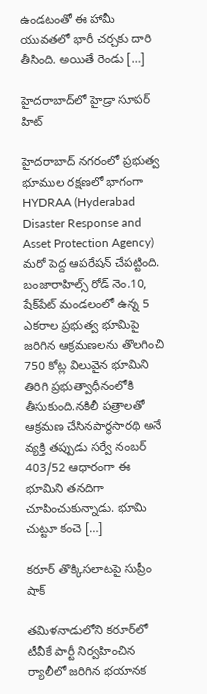ఉండటంతో ఈ హామీ యువతలో భారీ చర్చకు దారి తీసింది. అయితే రెండు […]

హైదరాబాద్‌లో హైడ్రా సూపర్ హిట్

హైదరాబాద్‌ నగరంలో ప్రభుత్వ భూముల రక్షణలో భాగంగా HYDRAA (Hyderabad Disaster Response and Asset Protection Agency) మరో పెద్ద ఆపరేషన్ చేపట్టింది. బంజారాహిల్స్‌ రోడ్‌ నెం.10, షేక్‌పేట్‌ మండలంలో ఉన్న 5 ఎకరాల ప్రభుత్వ భూమిపై జరిగిన ఆక్రమణలను తొలగించి 750 కోట్ల విలువైన భూమిని తిరిగి ప్రభుత్వాధీనంలోకి తీసుకుంది.నకిలీ పత్రాలతో ఆక్రమణ చేసినపార్థసారథి అనే వ్యక్తి తప్పుడు సర్వే నంబర్‌ 403/52 ఆధారంగా ఈ భూమిని తనదిగా చూపించుకున్నాడు. భూమి చుట్టూ కంచె […]

కరూర్‌ తొక్కిసలాటపై సుప్రీం షాక్

తమిళనాడులోని కరూర్‌లో టీవీకే పార్టీ నిర్వహించిన ర్యాలీలో జరిగిన భయానక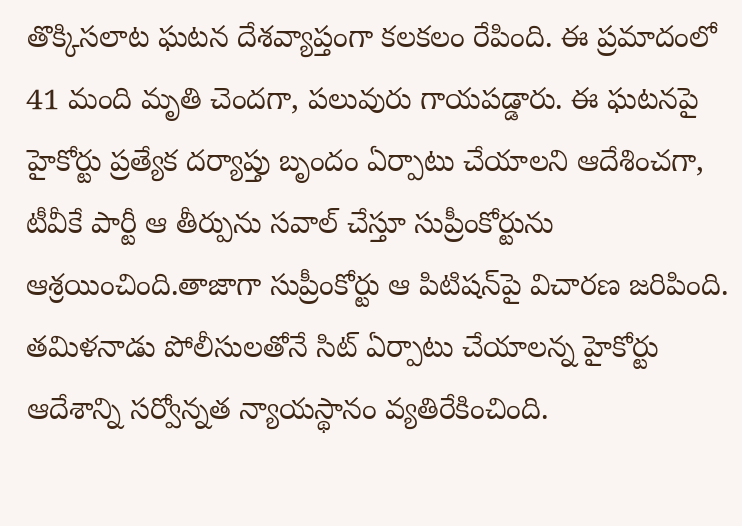తొక్కిసలాట ఘటన దేశవ్యాప్తంగా కలకలం రేపింది. ఈ ప్రమాదంలో 41 మంది మృతి చెందగా, పలువురు గాయపడ్డారు. ఈ ఘటనపై హైకోర్టు ప్రత్యేక దర్యాప్తు బృందం ఏర్పాటు చేయాలని ఆదేశించగా, టీవీకే పార్టీ ఆ తీర్పును సవాల్ చేస్తూ సుప్రీంకోర్టును ఆశ్రయించింది.తాజాగా సుప్రీంకోర్టు ఆ పిటిషన్‌పై విచారణ జరిపింది. తమిళనాడు పోలీసులతోనే సిట్ ఏర్పాటు చేయాలన్న హైకోర్టు ఆదేశాన్ని సర్వోన్నత న్యాయస్థానం వ్యతిరేకించింది.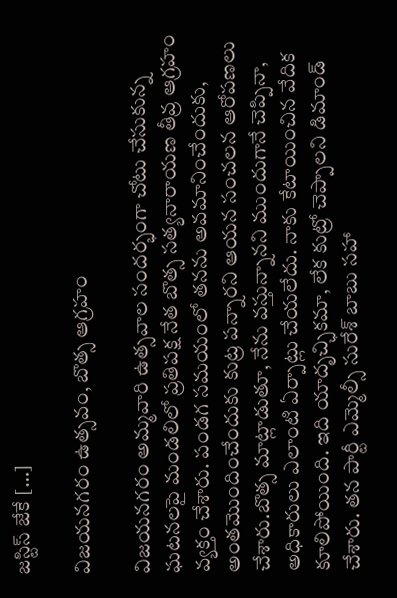జస్టిస్ జేకే […]

విజయనగరం ఉత్సవం, బొత్స ఆగ్రహం

విజయనగరం అమ్మవారి ఉత్సవాల సందర్భంగా చోటు చేసుకున్న ఘటనలపై మండలిలో ప్రతిపక్ష నేత బొత్స సత్యనారాయణ తీవ్ర ఆగ్రహం వ్యక్తం చేశారు. పండగ సమయంలో తనను అవమానించేందుకు, అంతమొందించేందుకు కుట్ర పన్నారని ఆయన సంచలన ఆరోపణలు చేశారు.బొత్స మాట్లాడుతూ, నేను వస్తున్నానని ముందుగానే చెప్పినా, అధికారులు ఎలాంటి ఏర్పాట్లు చేయలేదు. నాకు కేటాయించిన వేదిక కూలిపోయింది. ఇది యాదృచ్ఛికమా, లేక కుట్రో చెప్పాలని డిమాండ్ చేశారు. తన పార్టీ ఎమ్మెల్సీ సురేశ్ బాబు సహా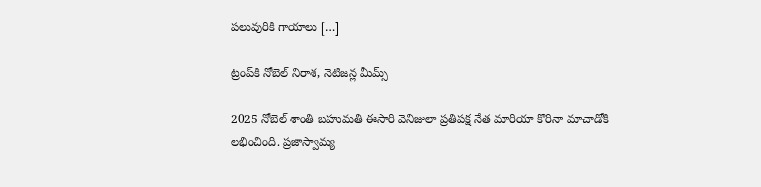పలువురికి గాయాలు […]

ట్రంప్‌కి నోబెల్‌ నిరాశ, నెటిజన్ల మీమ్స్‌

2025 నోబెల్‌ శాంతి బహుమతి ఈసారి వెనిజులా ప్రతిపక్ష నేత మారియా కొరినా మాచాడోకి లభించింది. ప్రజాస్వామ్య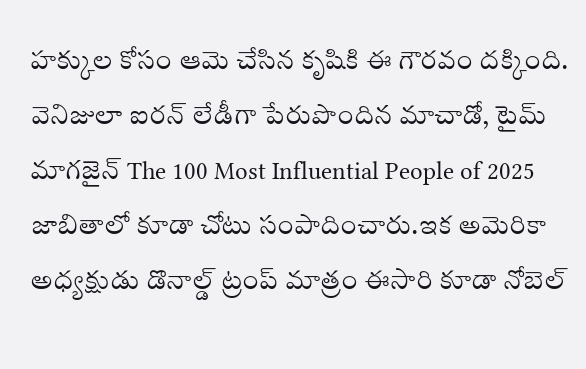హక్కుల కోసం ఆమె చేసిన కృషికి ఈ గౌరవం దక్కింది. వెనిజులా ఐరన్ లేడీగా పేరుపొందిన మాచాడో, టైమ్‌ మాగజైన్‌ The 100 Most Influential People of 2025 జాబితాలో కూడా చోటు సంపాదించారు.ఇక అమెరికా అధ్యక్షుడు డొనాల్డ్‌ ట్రంప్ మాత్రం ఈసారి కూడా నోబెల్‌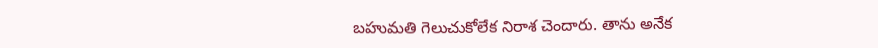బహుమతి గెలుచుకోలేక నిరాశ చెందారు. తాను అనేక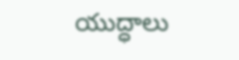యుద్ధాలు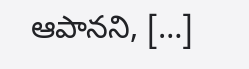ఆపానని, […]